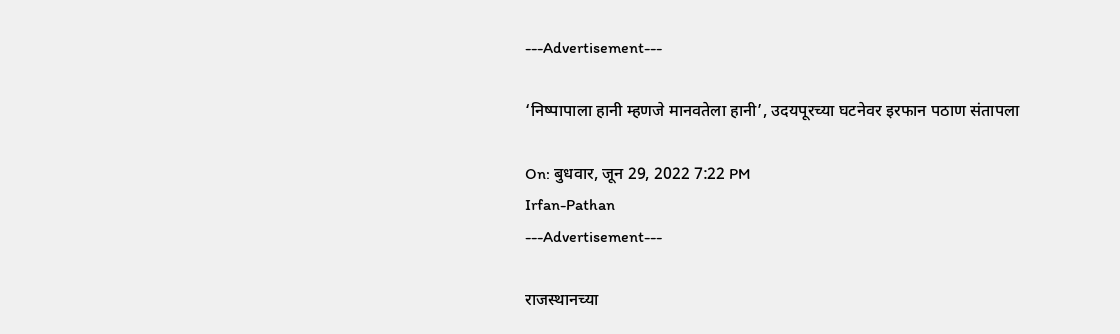---Advertisement---

‘निष्पापाला हानी म्हणजे मानवतेला हानी’, उदयपूरच्या घटनेवर इरफान पठाण संतापला

On: बुधवार, जून 29, 2022 7:22 PM
Irfan-Pathan
---Advertisement---

राजस्थानच्या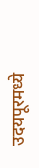उदयपूरमध्ये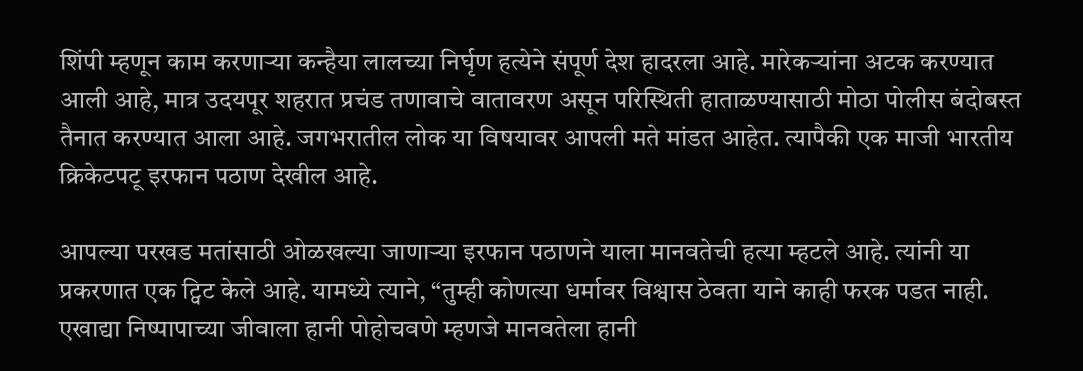शिंपी म्हणून काम करणाऱ्या कन्हैया लालच्या निर्घृण हत्येने संपूर्ण देश हादरला आहे. मारेकऱ्यांना अटक करण्यात आली आहे, मात्र उदयपूर शहरात प्रचंड तणावाचे वातावरण असून परिस्थिती हाताळण्यासाठी मोठा पोलीस बंदोबस्त तैनात करण्यात आला आहे. जगभरातील लोक या विषयावर आपली मते मांडत आहेत. त्यापैकी एक माजी भारतीय क्रिकेटपटू इरफान पठाण देखील आहे.

आपल्या परखड मतांसाठी ओळखल्या जाणाऱ्या इरफान पठाणने याला मानवतेची हत्या म्हटले आहे. त्यांनी या प्रकरणात एक ट्विट केले आहे. यामध्ये त्याने, “तुम्ही कोणत्या धर्मावर विश्वास ठेवता याने काही फरक पडत नाही. एखाद्या निष्पापाच्या जीवाला हानी पोहोचवणे म्हणजे मानवतेला हानी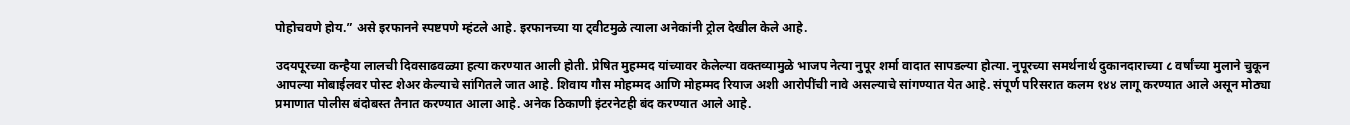पोहोचवणे होय.” असे इरफानने स्पष्टपणे म्हंटले आहे. इरफानच्या या ट्वीटमुळे त्याला अनेकांनी ट्रोल देखील केले आहे.

उदयपूरच्या कन्हैया लालची दिवसाढवळ्या हत्या करण्यात आली होती. प्रेषित मुहम्मद यांच्यावर केलेल्या वक्तव्यामुळे भाजप नेत्या नुपूर शर्मा वादात सापडल्या होत्या. नुपूरच्या समर्थनार्थ दुकानदाराच्या ८ वर्षांच्या मुलाने चुकून आपल्या मोबाईलवर पोस्ट शेअर केल्याचे सांगितले जात आहे. शिवाय गौस मोहम्मद आणि मोहम्मद रियाज अशी आरोपींची नावे असल्याचे सांगण्यात येत आहे. संपूर्ण परिसरात कलम १४४ लागू करण्यात आले असून मोठ्या प्रमाणात पोलीस बंदोबस्त तैनात करण्यात आला आहे. अनेक ठिकाणी इंटरनेटही बंद करण्यात आले आहे.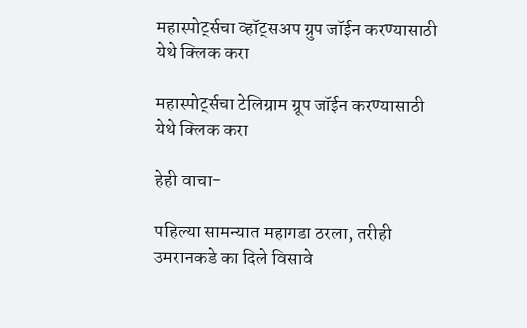महास्पोर्ट्सचा व्हॉट्सअप ग्रुप जॉईन करण्यासाठी येथे क्लिक करा

महास्पोर्ट्सचा टेलिग्राम ग्रूप जॉईन करण्यासाठी येथे क्लिक करा

हेही वाचा-

पहिल्या सामन्यात महागडा ठरला, तरीही उमरानकडे का दिले विसावे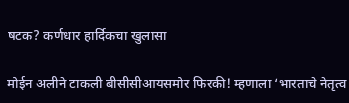षटक? कर्णधार हार्दिकचा खुलासा

मोईन अलीने टाकली बीसीसीआयसमोर फिरकी! म्हणाला ‘भारताचे नेतृत्व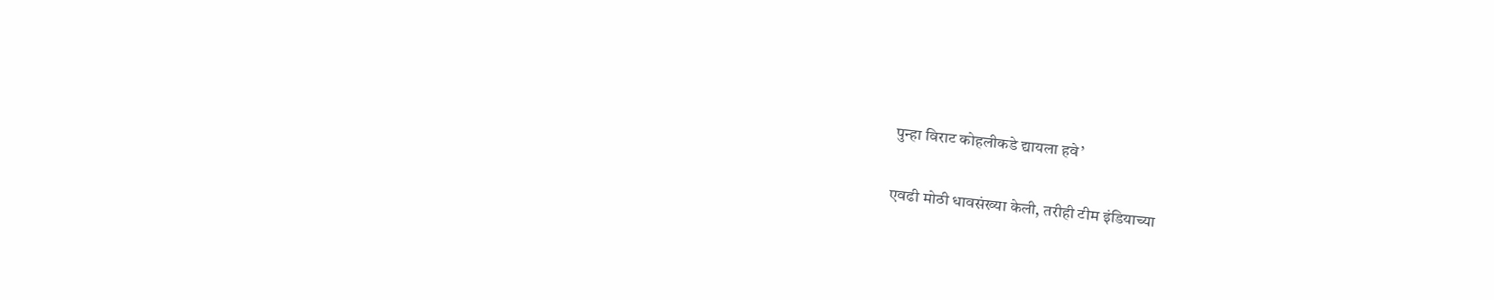पुन्हा विराट कोहलीकडे द्यायला हवे’

एवढी मोठी धावसंख्या केली, तरीही टीम इंडियाच्या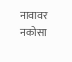नावावर नकोसा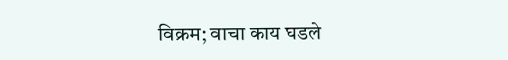विक्रम; वाचा काय घडले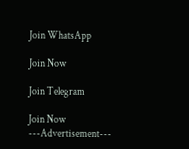Join WhatsApp

Join Now

Join Telegram

Join Now
---Advertisement---